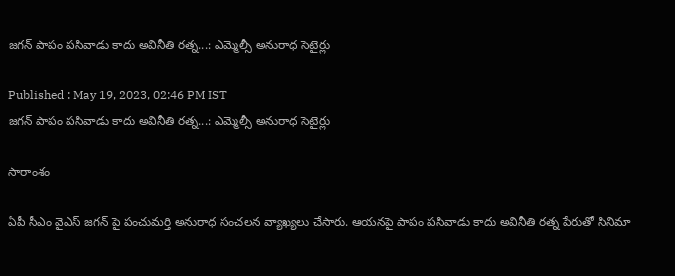జగన్ పాపం పసివాడు కాదు అవినీతి రత్న...: ఎమ్మెల్సీ అనురాధ సెటైర్లు

Published : May 19, 2023, 02:46 PM IST
జగన్ పాపం పసివాడు కాదు అవినీతి రత్న...: ఎమ్మెల్సీ అనురాధ సెటైర్లు

సారాంశం

ఏపీ సీఎం వైఎస్ జగన్ పై పంచుమర్తి అనురాధ సంచలన వ్యాఖ్యలు చేసారు. ఆయనపై పాపం పసివాడు కాదు అవినీతి రత్న పేరుతో సినిమా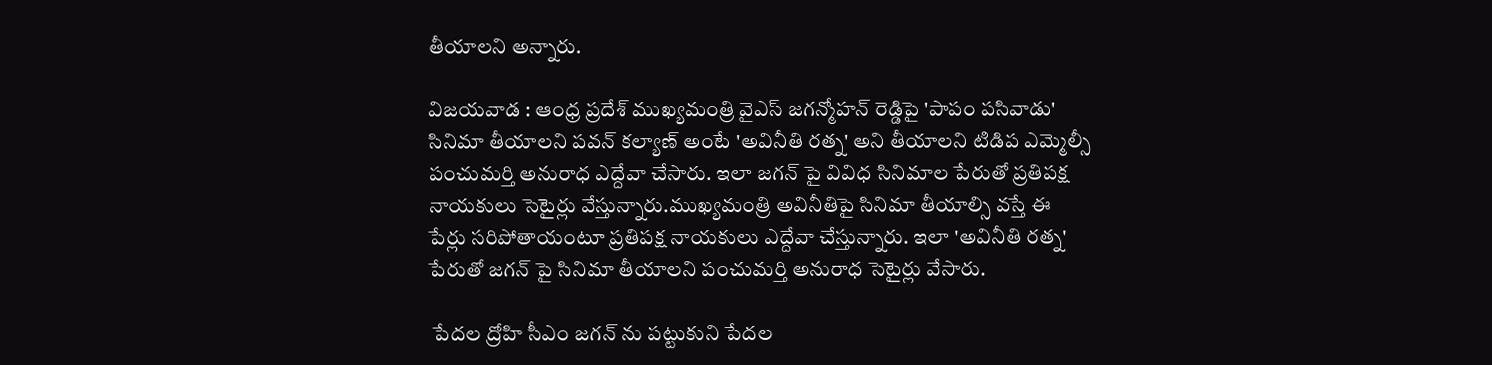తీయాలని అన్నారు.

విజయవాడ : ఆంధ్ర ప్రదేశ్ ముఖ్యమంత్రి వైఎస్ జగన్మోహన్ రెడ్డిపై 'పాపం పసివాడు' సినిమా తీయాలని పవన్ కల్యాణ్ అంటే 'అవినీతి రత్న' అని తీయాలని టిడిప ఎమ్మెల్సీ పంచుమర్తి అనురాధ ఎద్దేవా చేసారు. ఇలా జగన్ పై వివిధ సినిమాల పేరుతో ప్రతిపక్ష నాయకులు సెటైర్లు వేస్తున్నారు.ముఖ్యమంత్రి అవినీతిపై సినిమా తీయాల్సి వస్తే ఈ పేర్లు సరిపోతాయంటూ ప్రతిపక్ష నాయకులు ఎద్దేవా చేస్తున్నారు. ఇలా 'అవినీతి రత్న' పేరుతో జగన్ పై సినిమా తీయాలని పంచుమర్తి అనురాధ సెటైర్లు వేసారు.

 పేదల ద్రోహి సీఎం జగన్ ను పట్టుకుని పేదల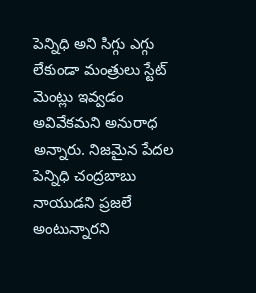పెన్నిధి అని సిగ్గు ఎగ్గు లేకుండా మంత్రులు స్టేట్ మెంట్లు ఇవ్వడం అవివేకమని అనురాధ అన్నారు. నిజమైన పేదల పెన్నిధి చంద్రబాబు నాయుడని ప్రజలే అంటున్నారని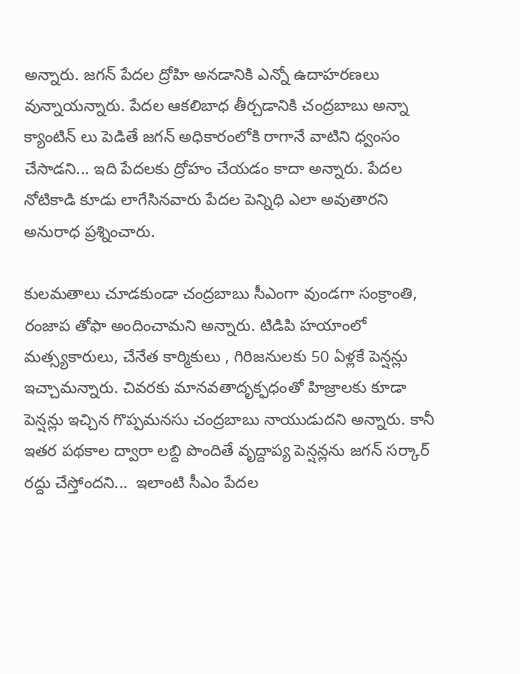అన్నారు. జగన్ పేదల ద్రోహి అనడానికి ఎన్నో ఉదాహరణలు వున్నాయన్నారు. పేదల ఆకలిబాధ తీర్చడానికి చంద్రబాబు అన్నా క్యాంటిన్ లు పెడితే జగన్ అధికారంలోకి రాగానే వాటిని ధ్వంసం చేసాడని... ఇది పేదలకు ద్రోహం చేయడం కాదా అన్నారు. పేదల నోటికాడి కూడు లాగేసినవారు పేదల పెన్నిధి ఎలా అవుతారని అనురాధ ప్రశ్నించారు.

కులమతాలు చూడకుండా చంద్రబాబు సీఎంగా వుండగా సంక్రాంతి, రంజాప తోఫా అందించామని అన్నారు. టిడిపి హయాంలో మత్స్యకారులు, చేనేత కార్మికులు , గిరిజనులకు 50 ఏళ్లకే పెన్షన్లు ఇచ్చామన్నారు. చివరకు మానవతాదృక్ఫధంతో హిజ్రాలకు కూడా పెన్షన్లు ఇచ్చిన గొప్పమనసు చంద్రబాబు నాయుడుదని అన్నారు. కానీ ఇతర పథకాల ద్వారా లబ్ది పొందితే వృద్దాప్య పెన్షన్లను జగన్ సర్కార్ రద్దు చేస్తోందని...  ఇలాంటి సీఎం పేదల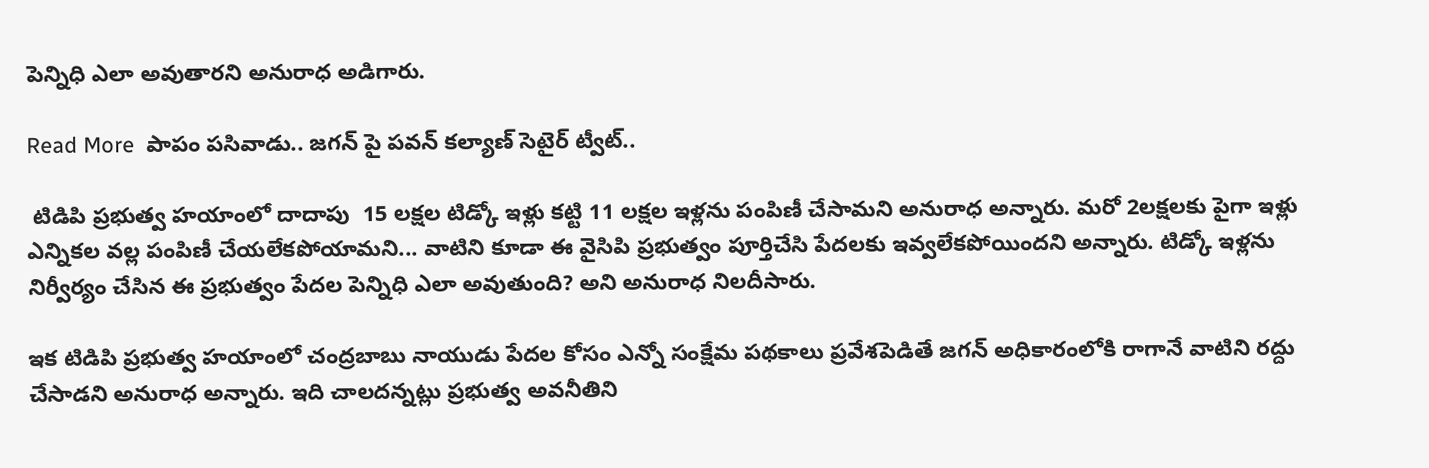పెన్నిధి ఎలా అవుతారని అనురాధ అడిగారు.

Read More  పాపం పసివాడు.. జగన్ పై పవన్ కల్యాణ్ సెటైర్ ట్వీట్..

 టిడిపి ప్రభుత్వ హయాంలో దాదాపు  15 లక్షల టిడ్కో ఇళ్లు కట్టి 11 లక్షల ఇళ్లను పంపిణీ చేసామని అనురాధ అన్నారు. మరో 2లక్షలకు పైగా ఇళ్లు ఎన్నికల వల్ల పంపిణీ చేయలేకపోయామని... వాటిని కూడా ఈ వైసిపి ప్రభుత్వం పూర్తిచేసి పేదలకు ఇవ్వలేకపోయిందని అన్నారు. టిడ్కో ఇళ్లను నిర్వీర్యం చేసిన ఈ ప్రభుత్వం పేదల పెన్నిధి ఎలా అవుతుంది? అని అనురాధ నిలదీసారు.

ఇక టిడిపి ప్రభుత్వ హయాంలో చంద్రబాబు నాయుడు పేదల కోసం ఎన్నో సంక్షేమ పథకాలు ప్రవేశపెడితే జగన్ అధికారంలోకి రాగానే వాటిని రద్దు చేసాడని అనురాధ అన్నారు. ఇది చాలదన్నట్లు ప్రభుత్వ అవనీతిని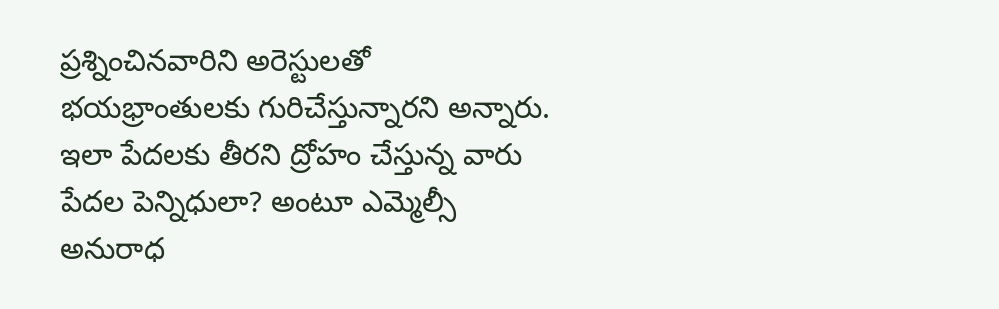ప్రశ్నించినవారిని అరెస్టులతో భయభ్రాంతులకు గురిచేస్తున్నారని అన్నారు. ఇలా పేదలకు తీరని ద్రోహం చేస్తున్న వారు పేదల పెన్నిధులా? అంటూ ఎమ్మెల్సీ అనురాధ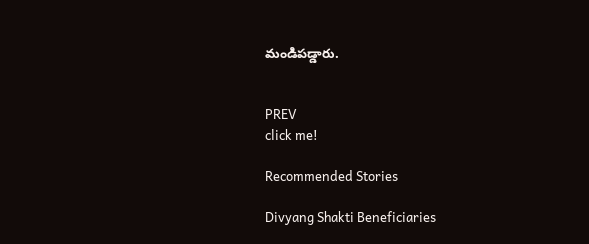మండిపడ్డారు.


PREV
click me!

Recommended Stories

Divyang Shakti Beneficiaries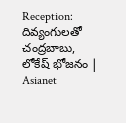Reception: దివ్యంగులతో చంద్రబాబు, లోకేష్ భోజనం | Asianet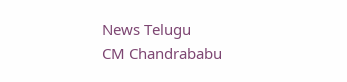News Telugu
CM Chandrababu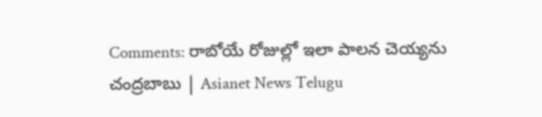Comments: రాబోయే రోజుల్లో ఇలా పాలన చెయ్యను చంద్రబాబు | Asianet News Telugu